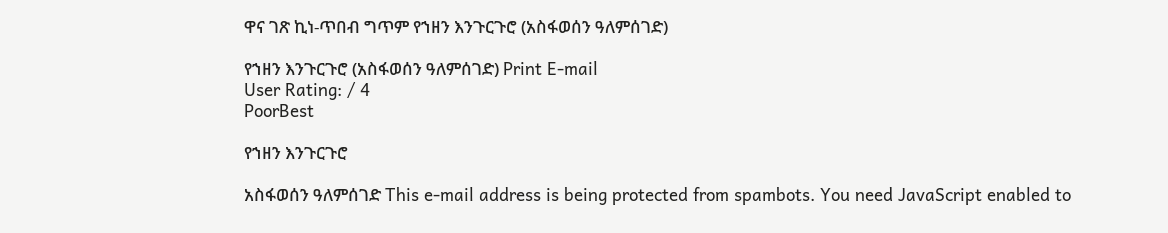ዋና ገጽ ኪነ-ጥበብ ግጥም የኀዘን እንጉርጉሮ (አስፋወሰን ዓለምሰገድ)

የኀዘን እንጉርጉሮ (አስፋወሰን ዓለምሰገድ) Print E-mail
User Rating: / 4
PoorBest

የኀዘን እንጉርጉሮ

አስፋወሰን ዓለምሰገድ This e-mail address is being protected from spambots. You need JavaScript enabled to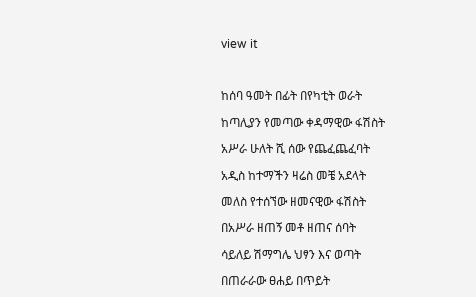view it



ከሰባ ዓመት በፊት በየካቲት ወራት

ከጣሊያን የመጣው ቀዳማዊው ፋሽስት

አሥራ ሁለት ሺ ሰው የጨፈጨፈባት

አዲስ ከተማችን ዛሬስ መቼ አደላት

መለስ የተሰኘው ዘመናዊው ፋሽስት

በአሥራ ዘጠኝ መቶ ዘጠና ሰባት

ሳይለይ ሽማግሌ ህፃን እና ወጣት

በጠራራው ፀሐይ በጥይት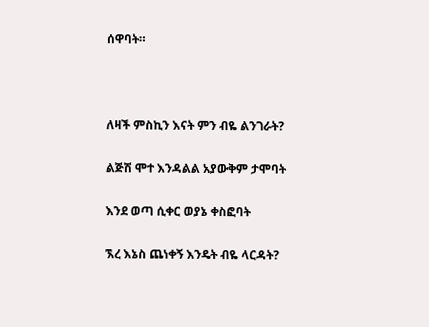ሰዋባት።



ለዛች ምስኪን እናት ምን ብዬ ልንገራት?

ልጅሽ ሞተ እንዳልል አያውቅም ታሞባት

እንደ ወጣ ሲቀር ወያኔ ቀስፎባት

ኧረ እኔስ ጨነቀኝ እንዴት ብዬ ላርዳት?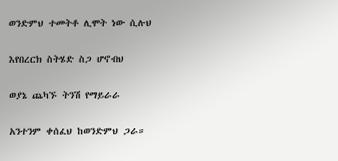ወንድምህ ተመትቶ ሊሞት ነው ሲሉህ

እየበረርክ ስትሄድ ስጋ ሆኖብህ

ወያኔ ጨካኙ ትንሽ የማይራራ

አንተንም ቀሰፈህ ከወንድምህ ጋራ።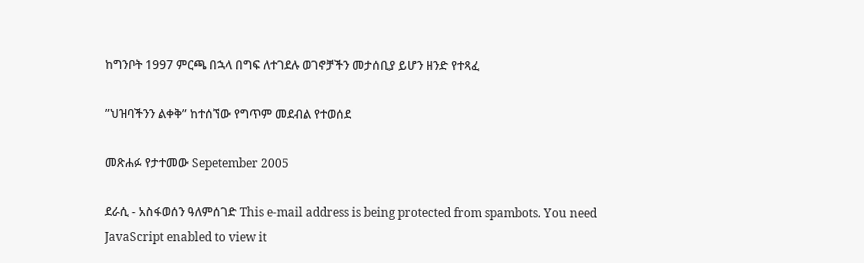ከግንቦት 1997 ምርጫ በኋላ በግፍ ለተገደሉ ወገኖቻችን መታሰቢያ ይሆን ዘንድ የተጻፈ

”ህዝባችንን ልቀቅ” ከተሰኘው የግጥም መደብል የተወሰደ

መጽሐፉ የታተመው Sepetember 2005

ደራሲ - አስፋወሰን ዓለምሰገድ This e-mail address is being protected from spambots. You need JavaScript enabled to view it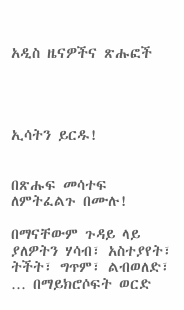አዲስ ዜናዎችና ጽሑፎች




ኢሳትን ይርዱ!


በጽሑፍ መሳተፍ ለምትፈልጉ በሙሉ!

በማናቸውም ጉዳይ ላይ ያለዎትን ሃሳብ፣ አስተያየት፣ ትችት፣ ግጥም፣ ልብወለድ፣ … በማይክሮሶፍት ወርድ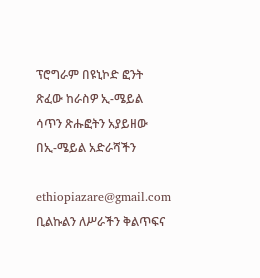ፕሮግራም በዩኒኮድ ፎንት ጽፈው ከራስዎ ኢ-ሜይል ሳጥን ጽሑፎትን አያይዘው በኢ-ሜይል አድራሻችን

ethiopiazare@gmail.com ቢልኩልን ለሥራችን ቅልጥፍና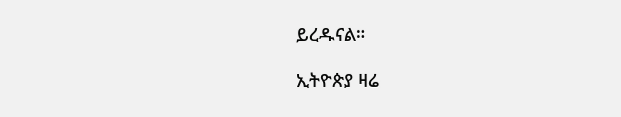ይረዱናል።

ኢትዮጵያ ዛሬ